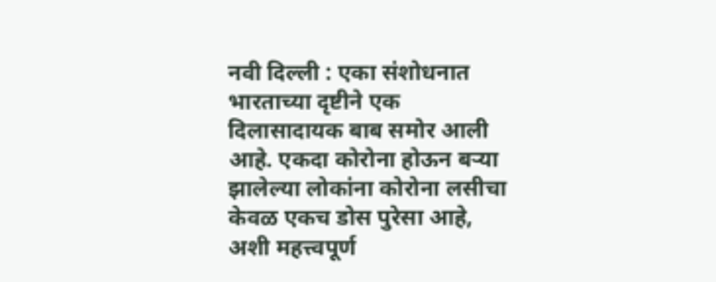नवी दिल्ली : एका संशोधनात भारताच्या दृष्टीने एक दिलासादायक बाब समोर आली आहे. एकदा कोरोना होऊन बऱ्या झालेल्या लोकांना कोरोना लसीचा केवळ एकच डोस पुरेसा आहे, अशी महत्त्वपूर्ण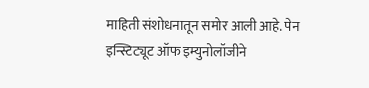माहिती संशोधनातून समोर आली आहे. पेन इन्स्टिट्यूट ऑफ इम्युनोलॉजीने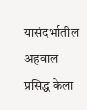यासंदर्भातील अहवाल प्रसिद्ध केला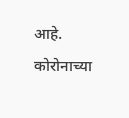आहे. कोरोनाच्या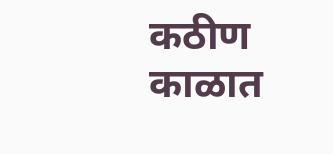कठीण काळात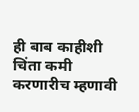ही बाब काहीशी चिंता कमी करणारीच म्हणावी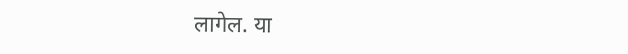लागेल. या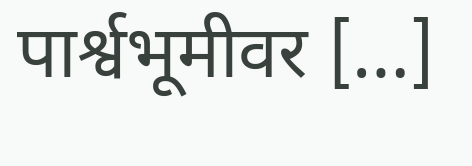पार्श्वभूमीवर […]